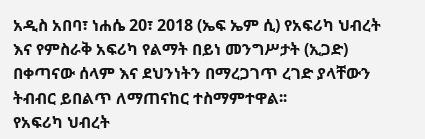አዲስ አበባ፣ ነሐሴ 20፣ 2018 (ኤፍ ኤም ሲ) የአፍሪካ ህብረት እና የምስራቅ አፍሪካ የልማት በይነ መንግሥታት (ኢጋድ) በቀጣናው ሰላም እና ደህንነትን በማረጋገጥ ረገድ ያላቸውን ትብብር ይበልጥ ለማጠናከር ተስማምተዋል፡፡
የአፍሪካ ህብረት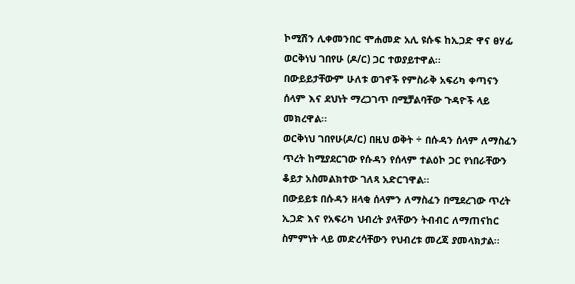ኮሚሽን ሊቀመንበር ሞሐመድ አሊ ዩሱፍ ከኢጋድ ዋና ፀሃፊ ወርቅነህ ገበየሁ (ዶ/ር) ጋር ተወያይተዋል፡፡
በውይይታቸውም ሁለቱ ወገኖች የምስራቅ አፍሪካ ቀጣናን ሰላም እና ደህነት ማረጋገጥ በሚቻልባቸው ጉዳዮች ላይ መክረዋል፡፡
ወርቅነህ ገበየሁ(ዶ/ር) በዚህ ወቅት ÷ በሱዳን ሰላም ለማስፈን ጥረት ከሚያደርገው የሱዳን የሰላም ተልዕኮ ጋር የነበራቸውን ቆይታ አስመልክተው ገለጻ አድርገዋል፡፡
በውይይቱ በሱዳን ዘላቂ ሰላምን ለማስፈን በሚደረገው ጥረት ኢጋድ እና የአፍሪካ ህብረት ያላቸውን ትብብር ለማጠናከር ስምምነት ላይ መድረሳቸውን የህብረቱ መረጃ ያመላክታል፡፡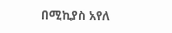በሚኪያስ አየለ